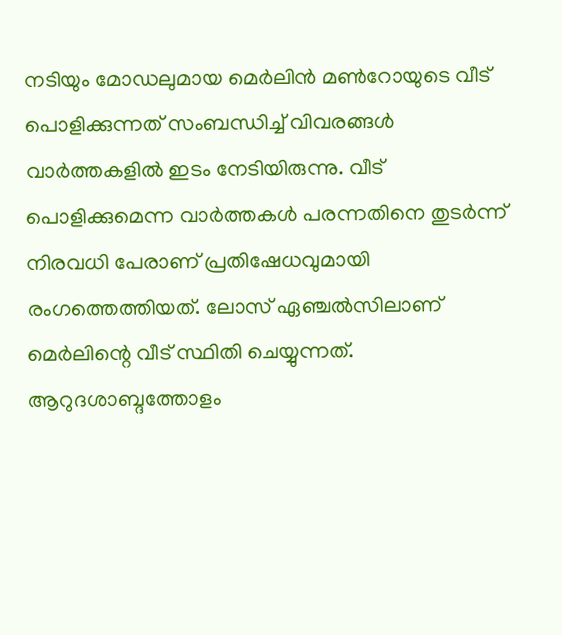നടിയും മോഡലുമായ മെര്‍ലിന്‍ മണ്‍റോയുടെ വീട് പൊളിക്കുന്നത് സംബന്ധിച്ച് വിവരങ്ങള്‍ വാര്‍ത്തകളില്‍ ഇടം നേടിയിരുന്നു. വീട് പൊളിക്കുമെന്ന വാര്‍ത്തകള്‍ പരന്നതിനെ തുടര്‍ന്ന് നിരവധി പേരാണ് പ്രതിഷേധവുമായി രംഗത്തെത്തിയത്. ലോസ് ഏഞ്ചല്‍സിലാണ് മെർലിന്റെ വീട് സ്ഥിതി ചെയ്യുന്നത്. ആറുദശാബ്ദത്തോളം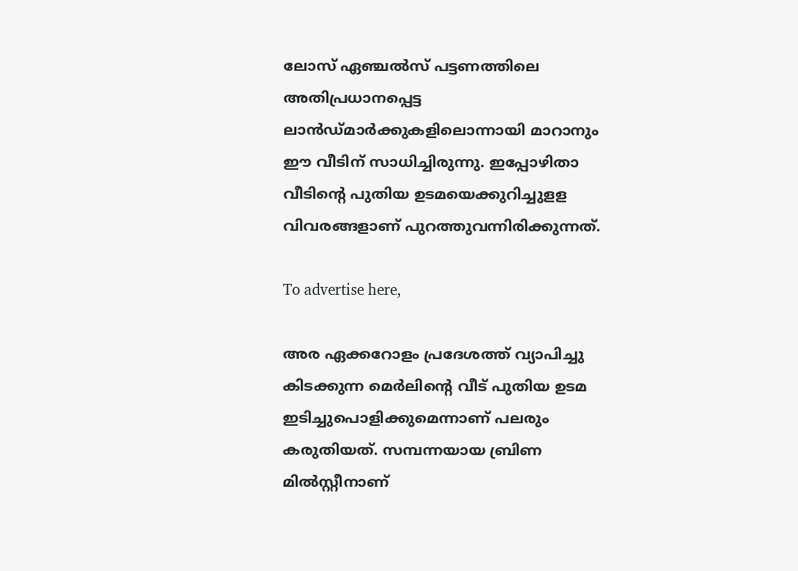ലോസ് ഏഞ്ചല്‍സ് പട്ടണത്തിലെ അതിപ്രധാനപ്പെട്ട ലാന്‍ഡ്മാര്‍ക്കുകളിലൊന്നായി മാറാനും ഈ വീടിന് സാധിച്ചിരുന്നു. ഇപ്പോഴിതാ വീടിന്റെ പുതിയ ഉടമയെക്കുറിച്ചുളള വിവരങ്ങളാണ് പുറത്തുവന്നിരിക്കുന്നത്.

To advertise here,

അര ഏക്കറോളം പ്രദേശത്ത് വ്യാപിച്ചു കിടക്കുന്ന മെര്‍ലിന്റെ വീട് പുതിയ ഉടമ ഇടിച്ചുപൊളിക്കുമെന്നാണ് പലരും കരുതിയത്. സമ്പന്നയായ ബ്രിണ മില്‍സ്റ്റീനാണ്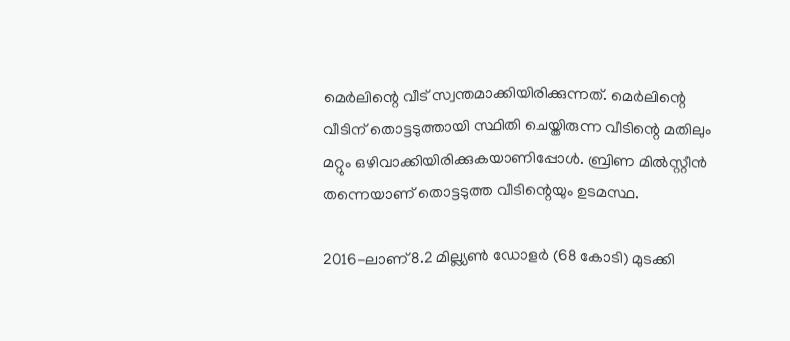മെര്‍ലിന്റെ വീട് സ്വന്തമാക്കിയിരിക്കുന്നത്. മെര്‍ലിന്റെ വീടിന് തൊട്ടടുത്തായി സ്ഥിതി ചെയ്തിരുന്ന വീടിന്റെ മതിലും മറ്റും ഒഴിവാക്കിയിരിക്കുകയാണിപ്പോൾ. ബ്രിണ മില്‍സ്റ്റീന്‍ തന്നെയാണ് തൊട്ടടുത്ത വീടിന്റെയും ഉടമസ്ഥ.

2016-ലാണ് 8.2 മില്ല്യണ്‍ ഡോളര്‍ (68 കോടി) മുടക്കി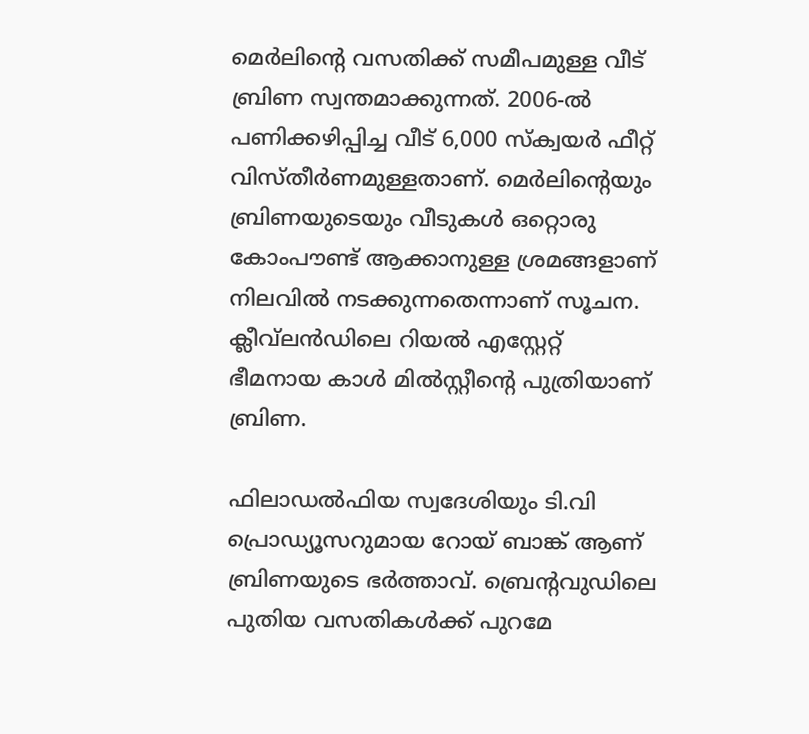മെര്‍ലിന്റെ വസതിക്ക് സമീപമുള്ള വീട് ബ്രിണ സ്വന്തമാക്കുന്നത്. 2006-ല്‍ പണിക്കഴിപ്പിച്ച വീട് 6,000 സ്‌ക്വയര്‍ ഫീറ്റ് വിസ്തീര്‍ണമുള്ളതാണ്. മെര്‍ലിന്റെയും ബ്രിണയുടെയും വീടുകള്‍ ഒറ്റൊരു കോംപൗണ്ട് ആക്കാനുള്ള ശ്രമങ്ങളാണ് നിലവില്‍ നടക്കുന്നതെന്നാണ് സൂചന. ക്ലീവ്‌ലന്‍ഡിലെ റിയല്‍ എസ്റ്റേറ്റ് ഭീമനായ കാള്‍ മില്‍സ്റ്റീന്റെ പുത്രിയാണ് ബ്രിണ.

ഫിലാഡല്‍ഫിയ സ്വദേശിയും ടി.വി പ്രൊഡ്യൂസറുമായ റോയ് ബാങ്ക് ആണ് ബ്രിണയുടെ ഭര്‍ത്താവ്. ബ്രെന്റവുഡിലെ പുതിയ വസതികൾക്ക് പുറമേ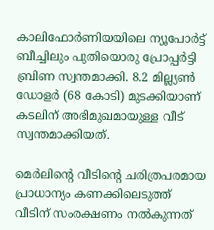കാലിഫോര്‍ണിയയിലെ ന്യൂപോര്‍ട്ട് ബീച്ചിലും പുതിയൊരു പ്രോപ്പര്‍ട്ടി ബ്രിണ സ്വന്തമാക്കി. 8.2 മില്ല്യണ്‍ ഡോളര്‍ (68 കോടി) മുടക്കിയാണ് കടലിന് അഭിമുഖമായുള്ള വീട് സ്വന്തമാക്കിയത്.

മെര്‍ലിന്റെ വീടിന്റെ ചരിത്രപരമായ പ്രാധാന്യം കണക്കിലെടുത്ത് വീടിന് സംരക്ഷണം നല്‍കുന്നത്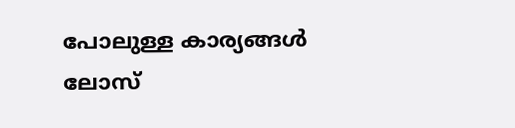പോലുള്ള കാര്യങ്ങള്‍ ലോസ്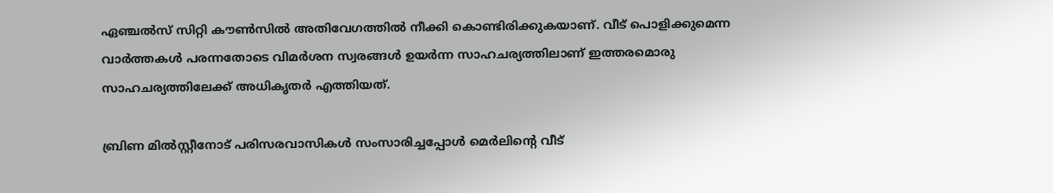ഏഞ്ചല്‍സ് സിറ്റി കൗണ്‍സില്‍ അതിവേഗത്തില്‍ നീക്കി കൊണ്ടിരിക്കുകയാണ്. വീട് പൊളിക്കുമെന്ന വാര്‍ത്തകള്‍ പരന്നതോടെ വിമര്‍ശന സ്വരങ്ങള്‍ ഉയര്‍ന്ന സാഹചര്യത്തിലാണ് ഇത്തരമൊരു സാഹചര്യത്തിലേക്ക് അധികൃതര്‍ എത്തിയത്.

ബ്രിണ മില്‍സ്റ്റീനോട് പരിസരവാസികള്‍ സംസാരിച്ചപ്പോള്‍ മെർലിന്റെ വീട്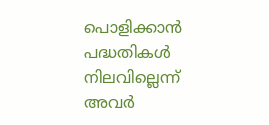പൊളിക്കാന്‍ പദ്ധതികള്‍ നിലവില്ലെന്ന് അവര്‍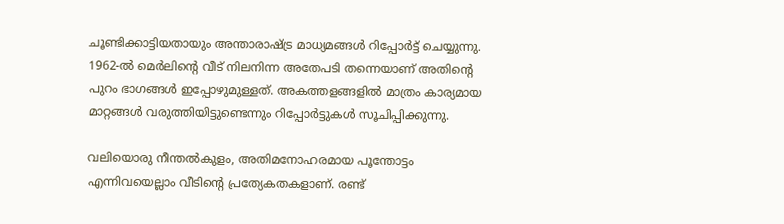ചൂണ്ടിക്കാട്ടിയതായും അന്താരാഷ്ട്ര മാധ്യമങ്ങള്‍ റിപ്പോര്‍ട്ട് ചെയ്യുന്നു. 1962-ല്‍ മെര്‍ലിന്റെ വീട് നിലനിന്ന അതേപടി തന്നെയാണ് അതിന്റെ പുറം ഭാഗങ്ങള്‍ ഇപ്പോഴുമുള്ളത്. അകത്തളങ്ങളില്‍ മാത്രം കാര്യമായ മാറ്റങ്ങള്‍ വരുത്തിയിട്ടുണ്ടെന്നും റിപ്പോര്‍ട്ടുകള്‍ സൂചിപ്പിക്കുന്നു.

വലിയൊരു നീന്തല്‍കുളം, അതിമനോഹരമായ പൂന്തോട്ടം എന്നിവയെല്ലാം വീടിന്റെ പ്രത്യേകതകളാണ്. രണ്ട്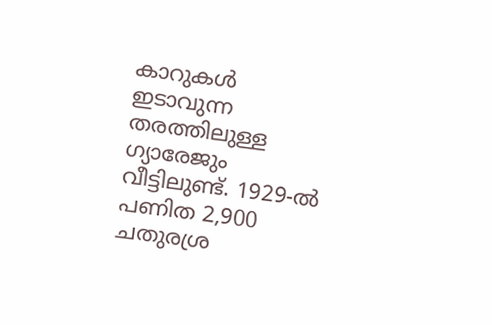കാറുകള്‍ ഇടാവുന്ന തരത്തിലുള്ള ഗ്യാരേജും വീട്ടിലുണ്ട്. 1929-ല്‍ പണിത 2,900 ചതുരശ്ര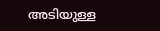അടിയുള്ള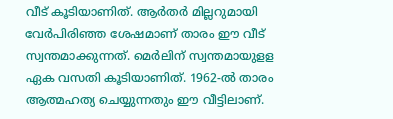വീട് കൂടിയാണിത്. ആര്‍തര്‍ മില്ലറുമായി വേര്‍പിരിഞ്ഞ ശേഷമാണ് താരം ഈ വീട് സ്വന്തമാക്കുന്നത്. മെര്‍ലിന് സ്വന്തമായുളള ഏക വസതി കൂടിയാണിത്. 1962-ല്‍ താരം ആത്മഹത്യ ചെയ്യുന്നതും ഈ വീട്ടിലാണ്.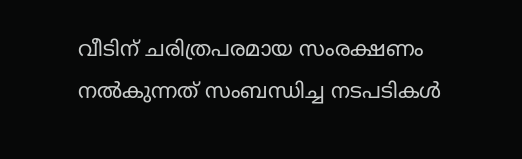വീടിന് ചരിത്രപരമായ സംരക്ഷണം നല്‍കുന്നത് സംബന്ധിച്ച നടപടികള്‍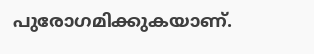പുരോഗമിക്കുകയാണ്.